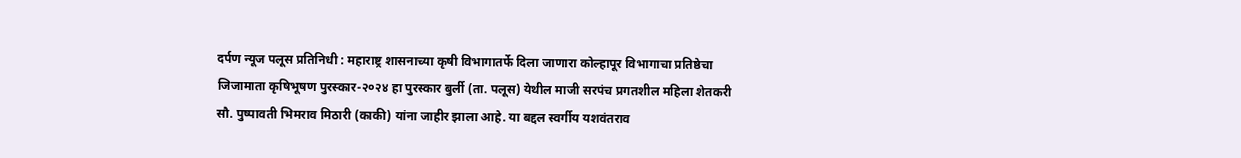दर्पण न्यूज पलूस प्रतिनिधी : महाराष्ट्र शासनाच्या कृषी विभागातर्फे दिला जाणारा कोल्हापूर विभागाचा प्रतिष्ठेचा जिजामाता कृषिभूषण पुरस्कार-२०२४ हा पुरस्कार बुर्ली (ता. पलूस) येथील माजी सरपंच प्रगतशील महिला शेतकरी सौ. पुष्पावती भिमराव मिठारी (काकी) यांना जाहीर झाला आहे. या बद्दल स्वर्गीय यशवंतराव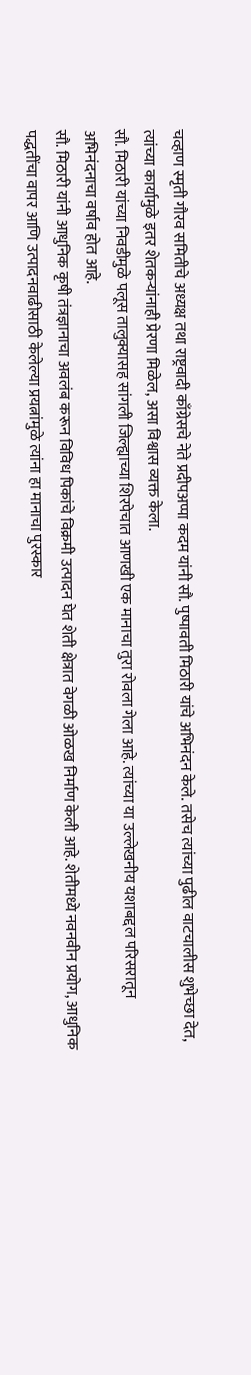चव्हाण स्मृती गौरव समितीचे अध्यक्ष तथा राष्ट्रवादी काँग्रेसचे नेते प्रदीपअप्पा कदम यांनी सौ. पुष्पावती मिठारी यांचे अभिनंदन केले. तसेच त्यांच्या पुढील वाटचालीस शुभेच्छा देत, त्यांच्या कार्यामुळे इतर शेतकऱ्यांनाही प्रेरणा मिळेल, असा विश्वास व्यक्त केला.
सौ. मिठारी यांच्या निवडीमुळे पलूस तालुक्यासह सांगली जिल्ह्याच्या शिरपेचात आणखी एक मानाचा तुरा रोवला गेला आहे. त्यांच्या या उल्लेखनीय यशाबद्दल परिसरातून अभिनंदनाचा वर्षाव होत आहे.
सौ. मिठारी यांनी आधुनिक कृषी तंत्रज्ञानाचा अवलंब करून विविध पिकांचे विक्रमी उत्पादन घेत शेती क्षेत्रात वेगळी ओळख निर्माण केली आहे. शेतीमध्ये नवनवीन प्रयोग, आधुनिक पद्धतींचा वापर आणि उत्पादनवाढीसाठी केलेल्या प्रयत्नांमुळे त्यांना हा मानाचा पुरस्कार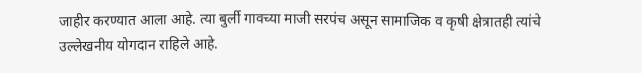जाहीर करण्यात आला आहे. त्या बुर्ली गावच्या माजी सरपंच असून सामाजिक व कृषी क्षेत्रातही त्यांचे उल्लेखनीय योगदान राहिले आहे.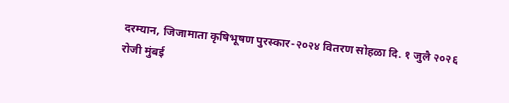दरम्यान, जिजामाता कृषिभूषण पुरस्कार-२०२४ वितरण सोहळा दि. १ जुलै २०२६ रोजी मुंबई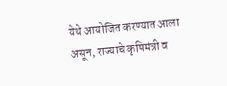येथे आयोजित करण्यात आला असून, राज्याचे कृषिमंत्री व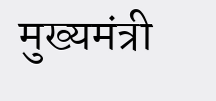मुख्यमंत्री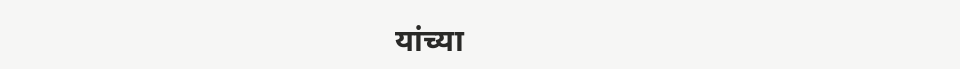यांच्या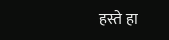हस्ते हा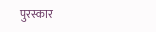पुरस्कार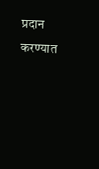प्रदान करण्यात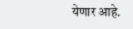येणार आहे.